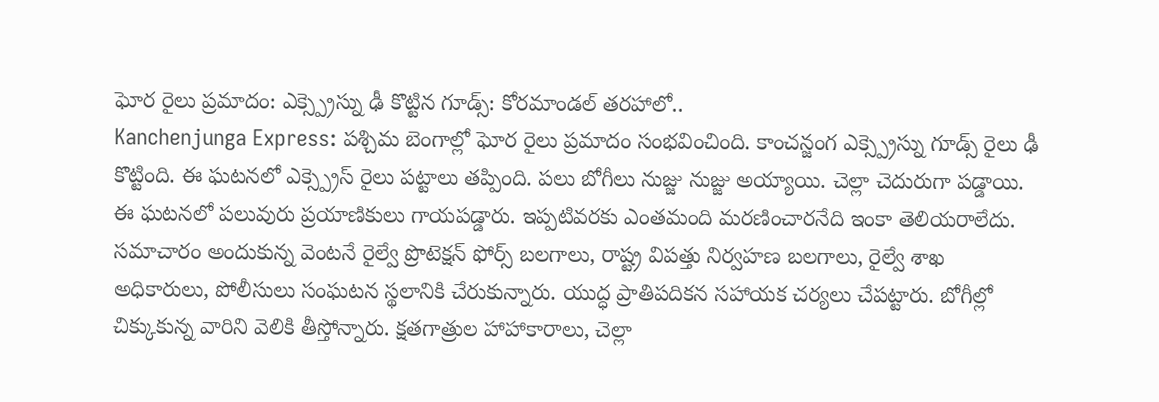ఘోర రైలు ప్రమాదం: ఎక్స్ప్రెస్ను ఢీ కొట్టిన గూడ్స్: కోరమాండల్ తరహాలో..
Kanchenjunga Express: పశ్చిమ బెంగాల్లో ఘోర రైలు ప్రమాదం సంభవించింది. కాంచన్జంగ ఎక్స్ప్రెస్ను గూడ్స్ రైలు ఢీ కొట్టింది. ఈ ఘటనలో ఎక్స్ప్రెస్ రైలు పట్టాలు తప్పింది. పలు బోగీలు నుజ్జు నుజ్జు అయ్యాయి. చెల్లా చెదురుగా పడ్డాయి. ఈ ఘటనలో పలువురు ప్రయాణికులు గాయపడ్డారు. ఇప్పటివరకు ఎంతమంది మరణించారనేది ఇంకా తెలియరాలేదు.
సమాచారం అందుకున్న వెంటనే రైల్వే ప్రొటెక్షన్ ఫోర్స్ బలగాలు, రాష్ట్ర విపత్తు నిర్వహణ బలగాలు, రైల్వే శాఖ అధికారులు, పోలీసులు సంఘటన స్థలానికి చేరుకున్నారు. యుద్ధ ప్రాతిపదికన సహాయక చర్యలు చేపట్టారు. బోగీల్లో చిక్కుకున్న వారిని వెలికి తీస్తోన్నారు. క్షతగాత్రుల హాహాకారాలు, చెల్లా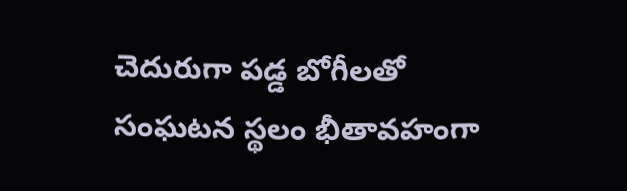చెదురుగా పడ్డ బోగీలతో సంఘటన స్థలం భీతావహంగా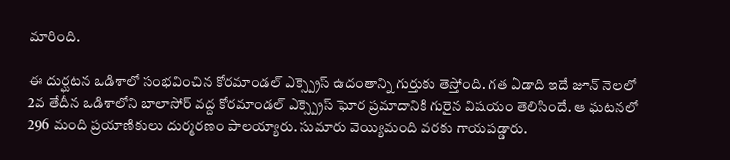మారింది.

ఈ దుర్ఘటన ఒడిశాలో సంభవించిన కోరమాండల్ ఎక్స్ప్రెస్ ఉదంతాన్ని గుర్తుకు తెస్తోంది. గత ఏడాది ఇదే జూన్ నెలలో 2వ తేదీన ఒడిశాలోని బాలాసోర్ వద్ద కోరమాండల్ ఎక్స్ప్రెస్ ఘోర ప్రమాదానికి గురైన విషయం తెలిసిందే. ఆ ఘటనలో 296 మంది ప్రయాణికులు దుర్మరణం పాలయ్యారు. సుమారు వెయ్యిమంది వరకు గాయపడ్డారు.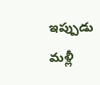ఇప్పుడు మళ్లీ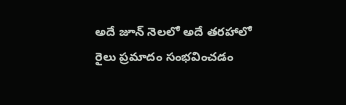అదే జూన్ నెలలో అదే తరహాలో రైలు ప్రమాదం సంభవించడం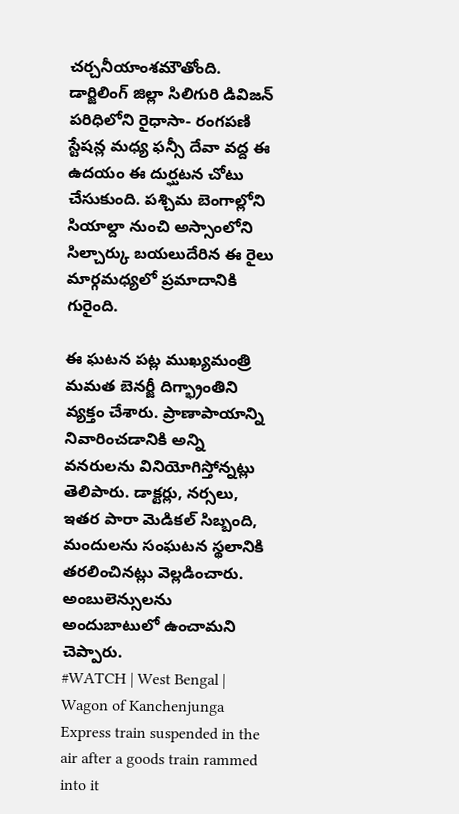చర్చనీయాంశమౌతోంది. డార్జిలింగ్ జిల్లా సిలిగురి డివిజన్ పరిధిలోని రైధాసా- రంగపణి స్టేషన్ల మధ్య ఫన్సీ దేవా వద్ద ఈ ఉదయం ఈ దుర్ఘటన చోటు చేసుకుంది. పశ్చిమ బెంగాల్లోని సియాల్దా నుంచి అస్సాంలోని సిల్చార్కు బయలుదేరిన ఈ రైలు మార్గమధ్యలో ప్రమాదానికి గురైంది.

ఈ ఘటన పట్ల ముఖ్యమంత్రి మమత బెనర్జీ దిగ్భ్రాంతిని వ్యక్తం చేశారు. ప్రాణాపాయాన్ని నివారించడానికి అన్ని వనరులను వినియోగిస్తోన్నట్లు తెలిపారు. డాక్టర్లు, నర్సలు, ఇతర పారా మెడికల్ సిబ్బంది, మందులను సంఘటన స్థలానికి తరలించినట్లు వెల్లడించారు. అంబులెన్సులను అందుబాటులో ఉంచామని చెప్పారు.
#WATCH | West Bengal | Wagon of Kanchenjunga Express train suspended in the air after a goods train rammed into it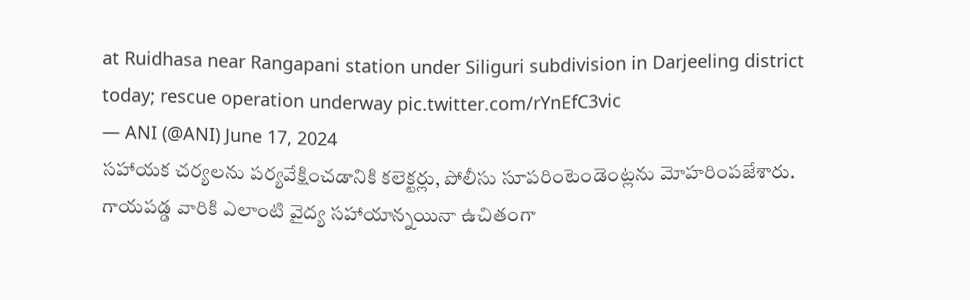at Ruidhasa near Rangapani station under Siliguri subdivision in Darjeeling district today; rescue operation underway pic.twitter.com/rYnEfC3vic
— ANI (@ANI) June 17, 2024
సహాయక చర్యలను పర్యవేక్షించడానికి కలెక్టర్లు, పోలీసు సూపరింటెండెంట్లను మోహరింపజేశారు. గాయపడ్డ వారికి ఎలాంటి వైద్య సహాయాన్నయినా ఉచితంగా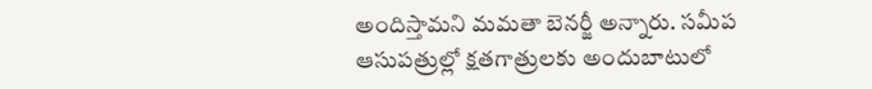అందిస్తామని మమతా బెనర్జీ అన్నారు. సమీప ఆసుపత్రుల్లో క్షతగాత్రులకు అందుబాటులో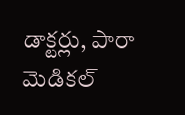డాక్టర్లు, పారా మెడికల్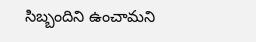సిబ్బందిని ఉంచామని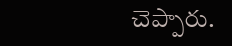చెప్పారు.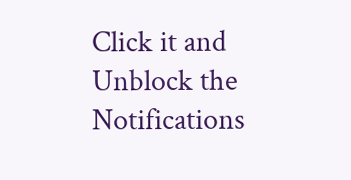Click it and Unblock the Notifications